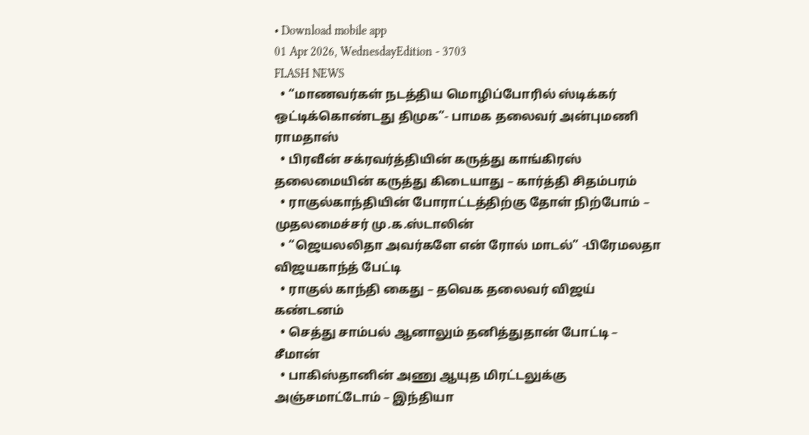• Download mobile app
01 Apr 2026, WednesdayEdition - 3703
FLASH NEWS
  • “மாணவர்கள் நடத்திய மொழிப்போரில் ஸ்டிக்கர் ஒட்டிக்கொண்டது திமுக”- பாமக தலைவர் அன்புமணி ராமதாஸ்
  • பிரவீன் சக்ரவர்த்தியின் கருத்து காங்கிரஸ் தலைமையின் கருத்து கிடையாது – கார்த்தி சிதம்பரம்
  • ராகுல்காந்தியின் போராட்டத்திற்கு தோள் நிற்போம் – முதலமைச்சர் மு.க.ஸ்டாலின்
  • “ஜெயலலிதா அவர்களே என் ரோல் மாடல்” -பிரேமலதா விஜயகாந்த் பேட்டி
  • ராகுல் காந்தி கைது – தவெக தலைவர் விஜய் கண்டனம்
  • செத்து சாம்பல் ஆனாலும் தனித்துதான் போட்டி – சீமான்
  • பாகிஸ்தானின் அணு ஆயுத மிரட்டலுக்கு அஞ்சமாட்டோம் – இந்தியா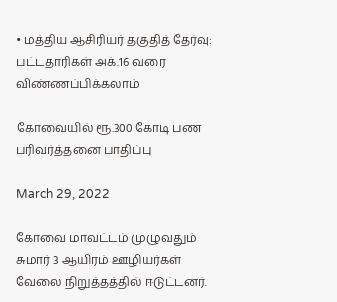• மத்திய ஆசிரியர் தகுதித் தேர்வு: பட்டதாரிகள் அக்.16 வரை விண்ணப்பிக்கலாம்

கோவையில் ரூ.300 கோடி பண பரிவர்த்தனை பாதிப்பு

March 29, 2022

கோவை மாவட்டம் முழுவதும் சுமார் 3 ஆயிரம் ஊழியர்கள் வேலை நிறுத்தத்தில் ஈடுட்டனர்.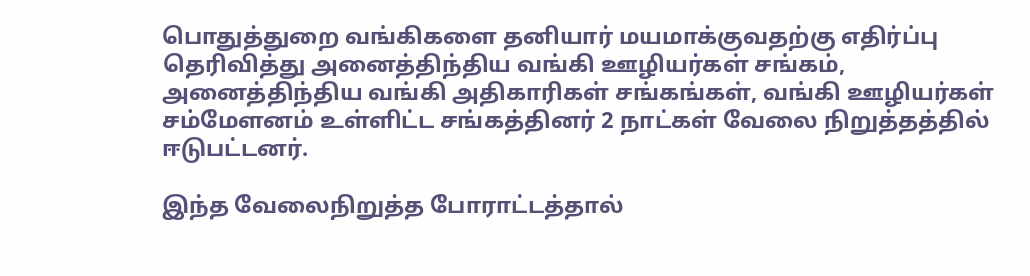பொதுத்துறை வங்கிகளை தனியார் மயமாக்குவதற்கு எதிர்ப்பு தெரிவித்து அனைத்திந்திய வங்கி ஊழியர்கள் சங்கம், அனைத்திந்திய வங்கி அதிகாரிகள் சங்கங்கள், வங்கி ஊழியர்கள் சம்மேளனம் உள்ளிட்ட சங்கத்தினர் 2 நாட்கள் வேலை நிறுத்தத்தில் ஈடுபட்டனர்.

இந்த வேலைநிறுத்த போராட்டத்தால்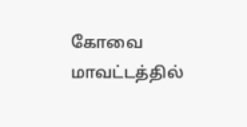கோவை மாவட்டத்தில்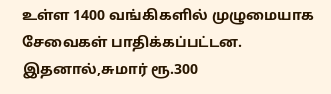உள்ள 1400 வங்கிகளில் முழுமையாக சேவைகள் பாதிக்கப்பட்டன. இதனால்,சுமார் ரூ.300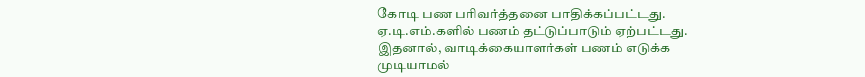கோடி பண பரிவர்த்தனை பாதிக்கப்பட்டது. ஏ.டி.எம்.களில் பணம் தட்டுப்பாடும் ஏற்பட்டது. இதனால், வாடிக்கையாளர்கள் பணம் எடுக்க முடியாமல்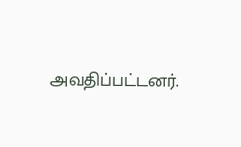அவதிப்பட்டனர்.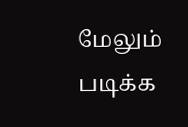மேலும் படிக்க